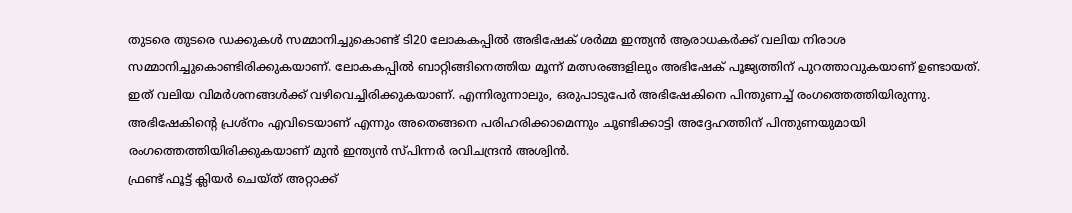തുടരെ തുടരെ ഡക്കുകൾ സമ്മാനിച്ചുകൊണ്ട് ടി20 ലോകകപ്പിൽ അഭിഷേക് ശർമ്മ ഇന്ത്യൻ ആരാധകർക്ക് വലിയ നിരാശ സമ്മാനിച്ചുകൊണ്ടിരിക്കുകയാണ്. ലോകകപ്പിൽ ബാറ്റിങ്ങിനെത്തിയ മൂന്ന് മത്സരങ്ങളിലും അഭിഷേക് പൂജ്യത്തിന് പുറത്താവുകയാണ് ഉണ്ടായത്. ഇത് വലിയ വിമർശനങ്ങൾക്ക് വഴിവെച്ചിരിക്കുകയാണ്. എന്നിരുന്നാലും, ഒരുപാടുപേർ അഭിഷേകിനെ പിന്തുണച്ച് രംഗത്തെത്തിയിരുന്നു. അഭിഷേകിന്റെ പ്രശ്നം എവിടെയാണ് എന്നും അതെങ്ങനെ പരിഹരിക്കാമെന്നും ചൂണ്ടിക്കാട്ടി അദ്ദേഹത്തിന് പിന്തുണയുമായി രംഗത്തെത്തിയിരിക്കുകയാണ് മുൻ ഇന്ത്യൻ സ്പിന്നർ രവിചന്ദ്രൻ അശ്വിൻ.
ഫ്രണ്ട് ഫൂട്ട് ക്ലിയർ ചെയ്ത് അറ്റാക്ക്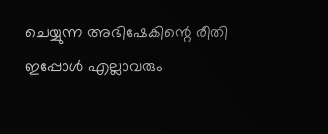ചെയ്യുന്ന അഭിഷേകിന്റെ രീതി ഇപ്പോൾ എല്ലാവരും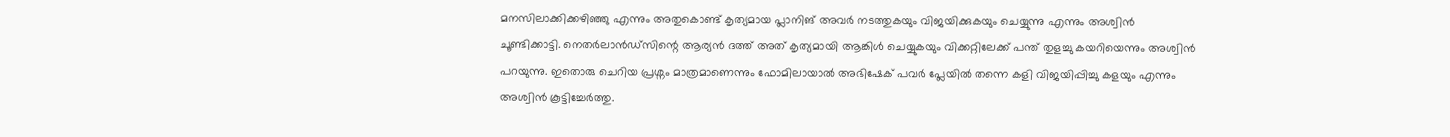മനസിലാക്കിക്കഴിഞ്ഞു എന്നും അതുകൊണ്ട് കൃത്യമായ പ്ലാനിങ് അവർ നടത്തുകയും വിജയിക്കുകയും ചെയ്യുന്നു എന്നും അശ്വിൻ ചൂണ്ടിക്കാട്ടി. നെതർലാൻഡ്സിന്റെ ആര്യൻ ദത്ത് അത് കൃത്യമായി ആങ്കിൾ ചെയ്യുകയും വിക്കറ്റിലേക്ക് പന്ത് തുളച്ചു കയറിയെന്നും അശ്വിൻ പറയുന്നു. ഇതൊരു ചെറിയ പ്രശ്നം മാത്രമാണെന്നും ഫോമിലായാൽ അഭിഷേക് പവർ പ്ലേയിൽ തന്നെ കളി വിജയിപ്പിച്ചു കളയും എന്നും അശ്വിൻ കൂട്ടിച്ചേർത്തു.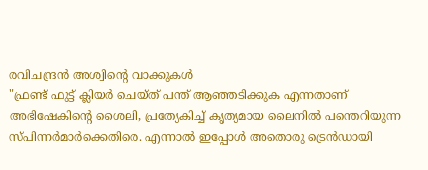രവിചന്ദ്രൻ അശ്വിന്റെ വാക്കുകൾ
"ഫ്രണ്ട് ഫുട്ട് ക്ലിയർ ചെയ്ത് പന്ത് ആഞ്ഞടിക്കുക എന്നതാണ് അഭിഷേകിന്റെ ശൈലി, പ്രത്യേകിച്ച് കൃത്യമായ ലൈനിൽ പന്തെറിയുന്ന സ്പിന്നർമാർക്കെതിരെ. എന്നാൽ ഇപ്പോൾ അതൊരു ട്രെൻഡായി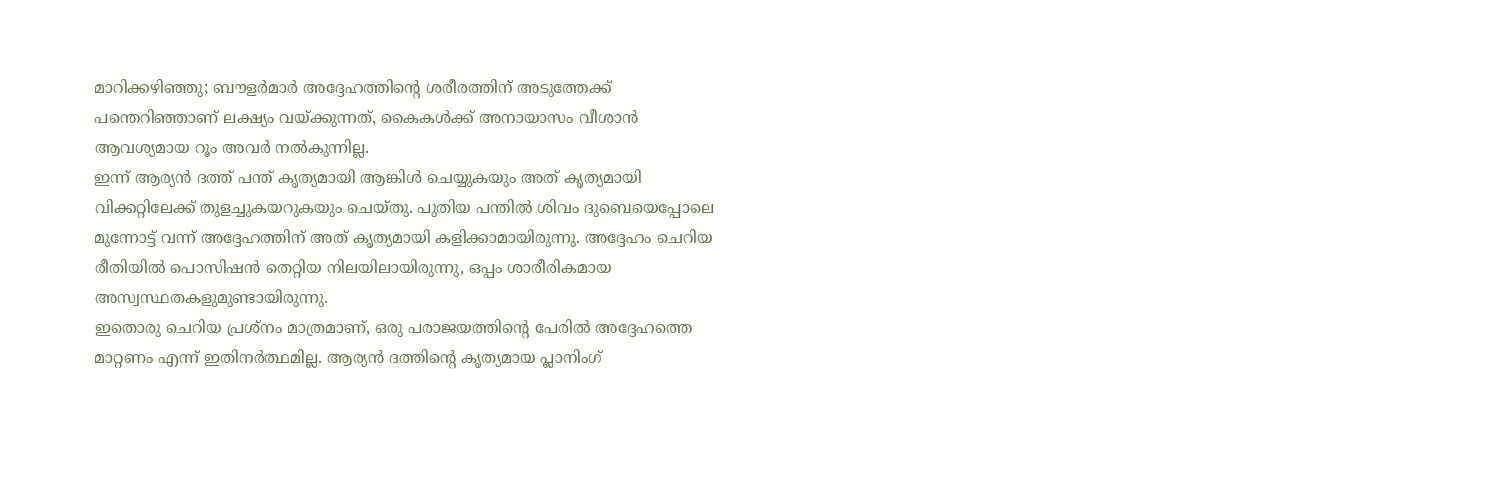മാറിക്കഴിഞ്ഞു; ബൗളർമാർ അദ്ദേഹത്തിന്റെ ശരീരത്തിന് അടുത്തേക്ക് പന്തെറിഞ്ഞാണ് ലക്ഷ്യം വയ്ക്കുന്നത്, കൈകൾക്ക് അനായാസം വീശാൻ ആവശ്യമായ റൂം അവർ നൽകുന്നില്ല.
ഇന്ന് ആര്യൻ ദത്ത് പന്ത് കൃത്യമായി ആങ്കിൾ ചെയ്യുകയും അത് കൃത്യമായി വിക്കറ്റിലേക്ക് തുളച്ചുകയറുകയും ചെയ്തു. പുതിയ പന്തിൽ ശിവം ദുബെയെപ്പോലെ മുന്നോട്ട് വന്ന് അദ്ദേഹത്തിന് അത് കൃത്യമായി കളിക്കാമായിരുന്നു. അദ്ദേഹം ചെറിയ രീതിയിൽ പൊസിഷൻ തെറ്റിയ നിലയിലായിരുന്നു, ഒപ്പം ശാരീരികമായ അസ്വസ്ഥതകളുമുണ്ടായിരുന്നു.
ഇതൊരു ചെറിയ പ്രശ്നം മാത്രമാണ്, ഒരു പരാജയത്തിന്റെ പേരിൽ അദ്ദേഹത്തെ മാറ്റണം എന്ന് ഇതിനർത്ഥമില്ല. ആര്യൻ ദത്തിന്റെ കൃത്യമായ പ്ലാനിംഗ്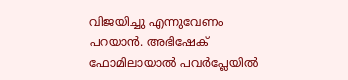വിജയിച്ചു എന്നുവേണം പറയാൻ. അഭിഷേക് ഫോമിലായാൽ പവർപ്ലേയിൽ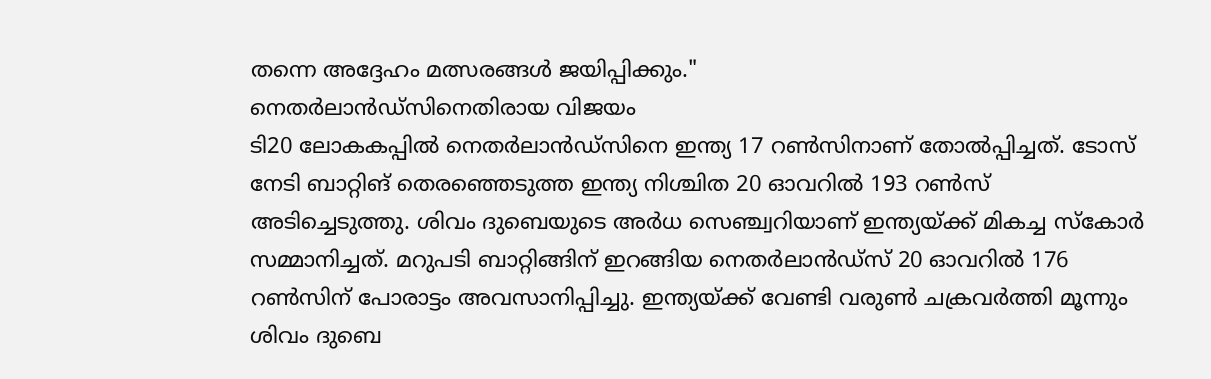തന്നെ അദ്ദേഹം മത്സരങ്ങൾ ജയിപ്പിക്കും."
നെതർലാൻഡ്സിനെതിരായ വിജയം
ടി20 ലോകകപ്പിൽ നെതർലാൻഡ്സിനെ ഇന്ത്യ 17 റൺസിനാണ് തോൽപ്പിച്ചത്. ടോസ് നേടി ബാറ്റിങ് തെരഞ്ഞെടുത്ത ഇന്ത്യ നിശ്ചിത 20 ഓവറിൽ 193 റൺസ് അടിച്ചെടുത്തു. ശിവം ദുബെയുടെ അർധ സെഞ്ച്വറിയാണ് ഇന്ത്യയ്ക്ക് മികച്ച സ്കോർ സമ്മാനിച്ചത്. മറുപടി ബാറ്റിങ്ങിന് ഇറങ്ങിയ നെതർലാൻഡ്സ് 20 ഓവറിൽ 176 റൺസിന് പോരാട്ടം അവസാനിപ്പിച്ചു. ഇന്ത്യയ്ക്ക് വേണ്ടി വരുൺ ചക്രവർത്തി മൂന്നും ശിവം ദുബെ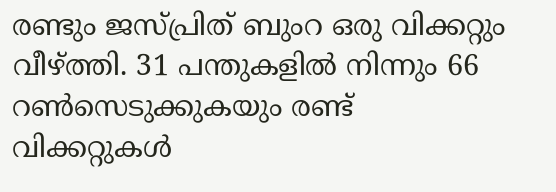രണ്ടും ജസ്പ്രിത് ബുംറ ഒരു വിക്കറ്റും വീഴ്ത്തി. 31 പന്തുകളിൽ നിന്നും 66 റൺസെടുക്കുകയും രണ്ട് വിക്കറ്റുകൾ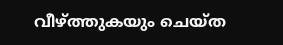വീഴ്ത്തുകയും ചെയ്ത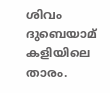ശിവം ദുബെയാമ് കളിയിലെ താരം.